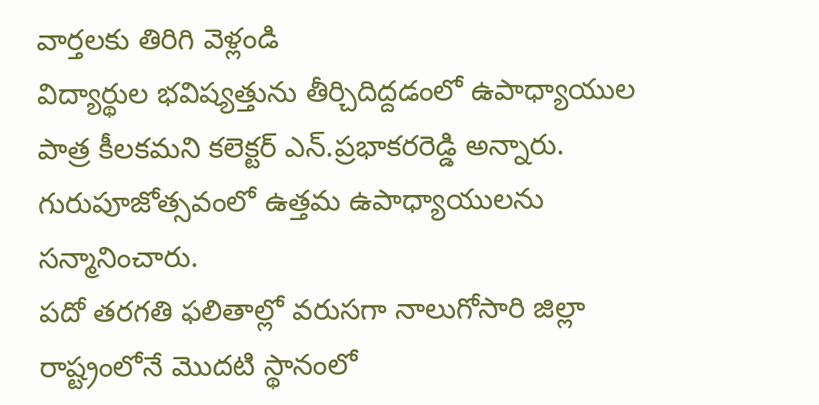వార్తలకు తిరిగి వెళ్లండి
విద్యార్థుల భవిష్యత్తును తీర్చిదిద్దడంలో ఉపాధ్యాయుల పాత్ర కీలకమని కలెక్టర్ ఎన్.ప్రభాకరరెడ్డి అన్నారు. గురుపూజోత్సవంలో ఉత్తమ ఉపాధ్యాయులను సన్మానించారు.
పదో తరగతి ఫలితాల్లో వరుసగా నాలుగోసారి జిల్లా రాష్ట్రంలోనే మొదటి స్థానంలో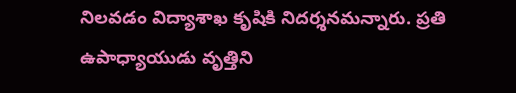నిలవడం విద్యాశాఖ కృషికి నిదర్శనమన్నారు. ప్రతి ఉపాధ్యాయుడు వృత్తిని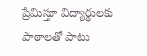ప్రేమిస్తూ విద్యార్థులకు పాఠాలతో పాటు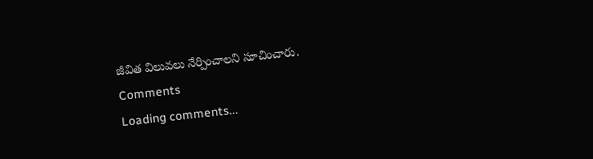జీవిత విలువలు నేర్పించాలని సూచించారు.
Comments
Loading comments...